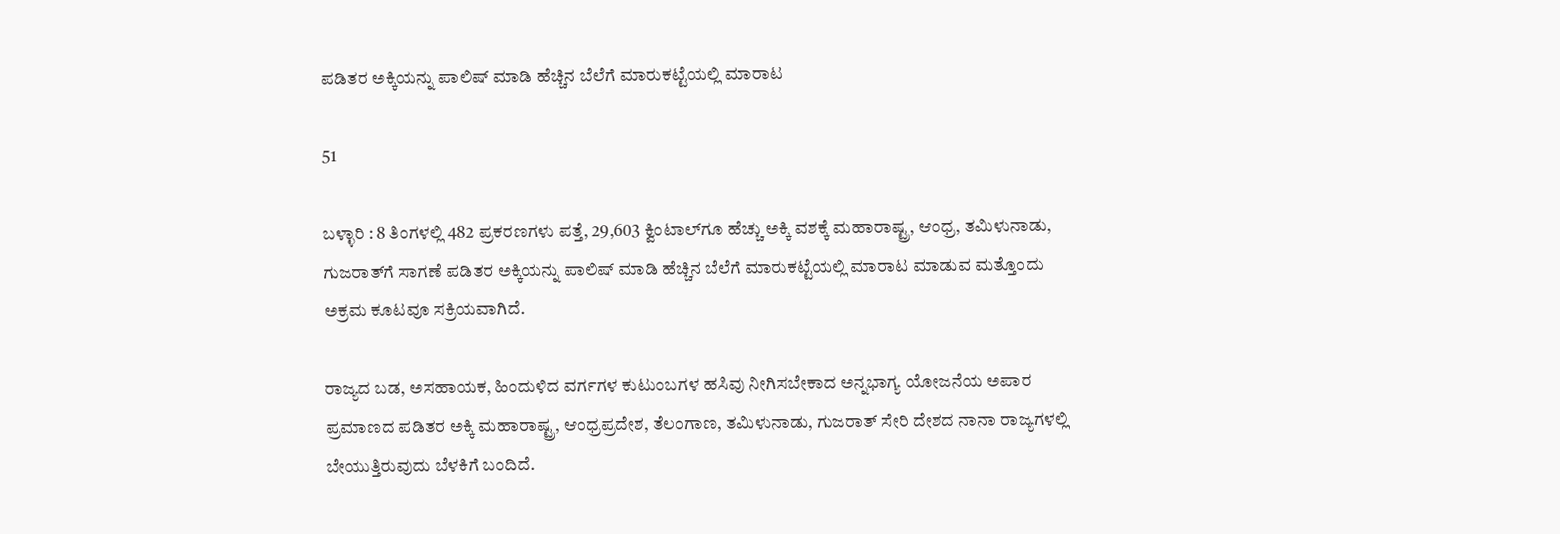ಪಡಿತರ ಅಕ್ಕಿಯನ್ನು ಪಾಲಿಷ್‌ ಮಾಡಿ ಹೆಚ್ಚಿನ ಬೆಲೆಗೆ ಮಾರುಕಟ್ಟೆಯಲ್ಲಿ ಮಾರಾಟ

51

ಬಳ್ಳಾರಿ : 8 ತಿಂಗಳಲ್ಲಿ 482 ಪ್ರಕರಣಗಳು ಪತ್ತೆ, 29,603 ಕ್ವಿಂಟಾಲ್‌ಗೂ ಹೆಚ್ಚು ಅಕ್ಕಿ ವಶಕ್ಕೆ ಮಹಾರಾಷ್ಟ್ರ, ಆಂಧ್ರ, ತಮಿಳುನಾಡು, ಗುಜರಾತ್‌ಗೆ ಸಾಗಣೆ ಪಡಿತರ ಅಕ್ಕಿಯನ್ನು ಪಾಲಿಷ್‌ ಮಾಡಿ ಹೆಚ್ಚಿನ ಬೆಲೆಗೆ ಮಾರುಕಟ್ಟೆಯಲ್ಲಿ ಮಾರಾಟ ಮಾಡುವ ಮತ್ತೊಂದು ಅಕ್ರಮ ಕೂಟವೂ ಸಕ್ರಿಯವಾಗಿದೆ.

ರಾಜ್ಯದ ಬಡ, ಅಸಹಾಯಕ, ಹಿಂದುಳಿದ ವರ್ಗಗಳ ಕುಟುಂಬಗಳ ಹಸಿವು ನೀಗಿಸಬೇಕಾದ ಅನ್ನಭಾಗ್ಯ ಯೋಜನೆಯ ಅಪಾರ ಪ್ರಮಾಣದ ಪಡಿತರ ಅಕ್ಕಿ ಮಹಾರಾಷ್ಟ್ರ, ಆಂಧ್ರಪ್ರದೇಶ, ತೆಲಂಗಾಣ, ತಮಿಳುನಾಡು, ಗುಜರಾತ್‌ ಸೇರಿ ದೇಶದ ನಾನಾ ರಾಜ್ಯಗಳಲ್ಲಿ ಬೇಯುತ್ತಿರುವುದು ಬೆಳಕಿಗೆ ಬಂದಿದೆ.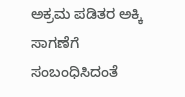ಅಕ್ರಮ ಪಡಿತರ ಅಕ್ಕಿ ಸಾಗಣೆಗೆ ಸಂಬಂಧಿಸಿದಂತೆ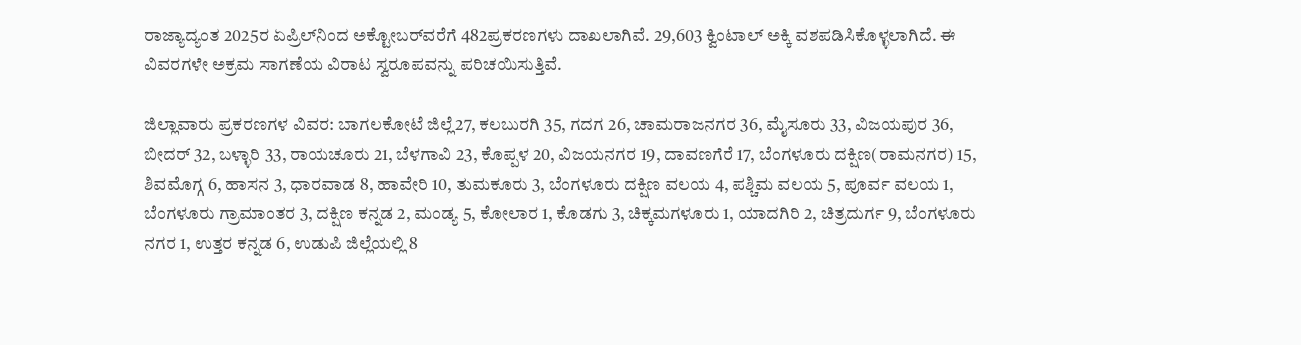ರಾಜ್ಯಾದ್ಯಂತ 2025ರ ಏಪ್ರಿಲ್‌ನಿಂದ ಅಕ್ಟೋಬರ್‌ವರೆಗೆ 482ಪ್ರಕರಣಗಳು ದಾಖಲಾಗಿವೆ. 29,603 ಕ್ವಿಂಟಾಲ್‌ ಅಕ್ಕಿ ವಶಪಡಿಸಿಕೊಳ್ಳಲಾಗಿದೆ. ಈ ವಿವರಗಳೇ ಅಕ್ರಮ ಸಾಗಣೆಯ ವಿರಾಟ ಸ್ವರೂಪವನ್ನು ಪರಿಚಯಿಸುತ್ತಿವೆ.

ಜಿಲ್ಲಾವಾರು ಪ್ರಕರಣಗಳ ವಿವರ: ಬಾಗಲಕೋಟೆ ಜಿಲ್ಲೆ27, ಕಲಬುರಗಿ 35, ಗದಗ 26, ಚಾಮರಾಜನಗರ 36, ಮೈಸೂರು 33, ವಿಜಯಪುರ 36, ಬೀದರ್‌ 32, ಬಳ್ಳಾರಿ 33, ರಾಯಚೂರು 21, ಬೆಳಗಾವಿ 23, ಕೊಪ್ಪಳ 20, ವಿಜಯನಗರ 19, ದಾವಣಗೆರೆ 17, ಬೆಂಗಳೂರು ದಕ್ಷಿಣ(ರಾಮನಗರ) 15, ಶಿವಮೊಗ್ಗ 6, ಹಾಸನ 3, ಧಾರವಾಡ 8, ಹಾವೇರಿ 10, ತುಮಕೂರು 3, ಬೆಂಗಳೂರು ದಕ್ಷಿಣ ವಲಯ 4, ಪಶ್ಚಿಮ ವಲಯ 5, ಪೂರ್ವ ವಲಯ 1, ಬೆಂಗಳೂರು ಗ್ರಾಮಾಂತರ 3, ದಕ್ಷಿಣ ಕನ್ನಡ 2, ಮಂಡ್ಯ 5, ಕೋಲಾರ 1, ಕೊಡಗು 3, ಚಿಕ್ಕಮಗಳೂರು 1, ಯಾದಗಿರಿ 2, ಚಿತ್ರದುರ್ಗ 9, ಬೆಂಗಳೂರು ನಗರ 1, ಉತ್ತರ ಕನ್ನಡ 6, ಉಡುಪಿ ಜಿಲ್ಲೆಯಲ್ಲಿ 8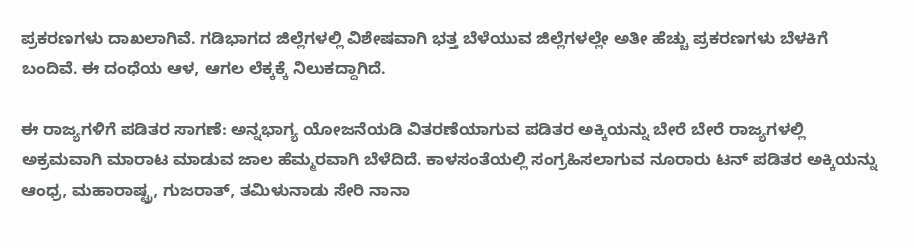ಪ್ರಕರಣಗಳು ದಾಖಲಾಗಿವೆ. ಗಡಿಭಾಗದ ಜಿಲ್ಲೆಗಳಲ್ಲಿ ವಿಶೇಷವಾಗಿ ಭತ್ತ ಬೆಳೆಯುವ ಜಿಲ್ಲೆಗಳಲ್ಲೇ ಅತೀ ಹೆಚ್ಚು ಪ್ರಕರಣಗಳು ಬೆಳಕಿಗೆ ಬಂದಿವೆ. ಈ ದಂಧೆಯ ಆಳ, ಆಗಲ ಲೆಕ್ಕಕ್ಕೆ ನಿಲುಕದ್ದಾಗಿದೆ.

ಈ ರಾಜ್ಯಗಳಿಗೆ ಪಡಿತರ ಸಾಗಣೆ: ಅನ್ನಭಾಗ್ಯ ಯೋಜನೆಯಡಿ ವಿತರಣೆಯಾಗುವ ಪಡಿತರ ಅಕ್ಕಿಯನ್ನು ಬೇರೆ ಬೇರೆ ರಾಜ್ಯಗಳಲ್ಲಿ ಅಕ್ರಮವಾಗಿ ಮಾರಾಟ ಮಾಡುವ ಜಾಲ ಹೆಮ್ಮರವಾಗಿ ಬೆಳೆದಿದೆ. ಕಾಳಸಂತೆಯಲ್ಲಿ ಸಂಗ್ರಹಿಸಲಾಗುವ ನೂರಾರು ಟನ್‌ ಪಡಿತರ ಅಕ್ಕಿಯನ್ನು ಆಂಧ್ರ, ಮಹಾರಾಷ್ಟ್ರ, ಗುಜರಾತ್‌, ತಮಿಳುನಾಡು ಸೇರಿ ನಾನಾ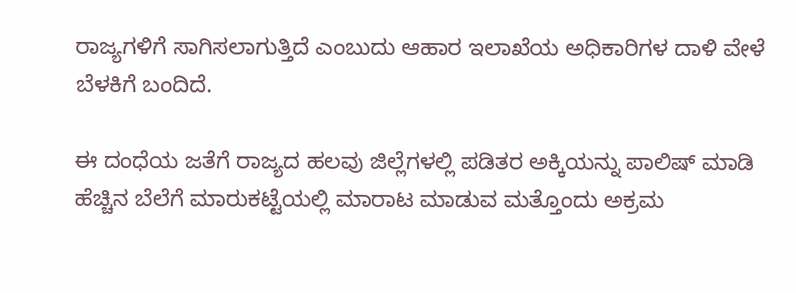ರಾಜ್ಯಗಳಿಗೆ ಸಾಗಿಸಲಾಗುತ್ತಿದೆ ಎಂಬುದು ಆಹಾರ ಇಲಾಖೆಯ ಅಧಿಕಾರಿಗಳ ದಾಳಿ ವೇಳೆ ಬೆಳಕಿಗೆ ಬಂದಿದೆ.

ಈ ದಂಧೆಯ ಜತೆಗೆ ರಾಜ್ಯದ ಹಲವು ಜಿಲ್ಲೆಗಳಲ್ಲಿ ಪಡಿತರ ಅಕ್ಕಿಯನ್ನು ಪಾಲಿಷ್‌ ಮಾಡಿ ಹೆಚ್ಚಿನ ಬೆಲೆಗೆ ಮಾರುಕಟ್ಟೆಯಲ್ಲಿ ಮಾರಾಟ ಮಾಡುವ ಮತ್ತೊಂದು ಅಕ್ರಮ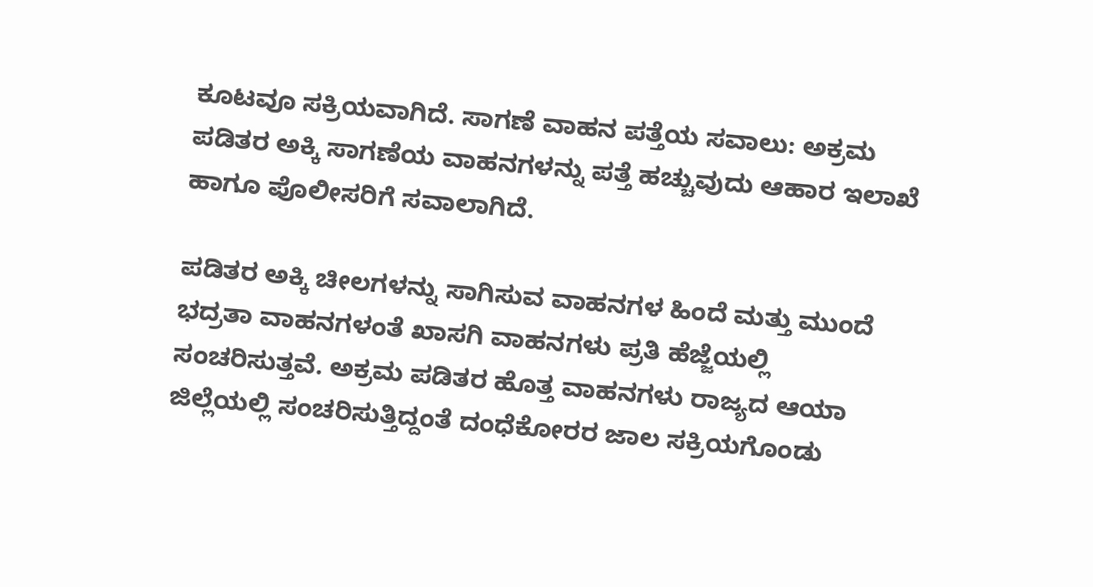ಕೂಟವೂ ಸಕ್ರಿಯವಾಗಿದೆ. ಸಾಗಣೆ ವಾಹನ ಪತ್ತೆಯ ಸವಾಲು: ಅಕ್ರಮ ಪಡಿತರ ಅಕ್ಕಿ ಸಾಗಣೆಯ ವಾಹನಗಳನ್ನು ಪತ್ತೆ ಹಚ್ಚುವುದು ಆಹಾರ ಇಲಾಖೆ ಹಾಗೂ ಪೊಲೀಸರಿಗೆ ಸವಾಲಾಗಿದೆ.

ಪಡಿತರ ಅಕ್ಕಿ ಚೀಲಗಳನ್ನು ಸಾಗಿಸುವ ವಾಹನಗಳ ಹಿಂದೆ ಮತ್ತು ಮುಂದೆ ಭದ್ರತಾ ವಾಹನಗಳಂತೆ ಖಾಸಗಿ ವಾಹನಗಳು ಪ್ರತಿ ಹೆಜ್ಜೆಯಲ್ಲಿ ಸಂಚರಿಸುತ್ತವೆ. ಅಕ್ರಮ ಪಡಿತರ ಹೊತ್ತ ವಾಹನಗಳು ರಾಜ್ಯದ ಆಯಾ ಜಿಲ್ಲೆಯಲ್ಲಿ ಸಂಚರಿಸುತ್ತಿದ್ದಂತೆ ದಂಧೆಕೋರರ ಜಾಲ ಸಕ್ರಿಯಗೊಂಡು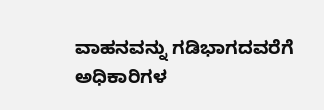ವಾಹನವನ್ನು ಗಡಿಭಾಗದವರೆಗೆ ಅಧಿಕಾರಿಗಳ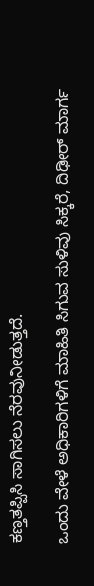ಕಣ್ತತಪ್ಪಿಸಿ ಸಾಗಿಸಲು ನೆರವುನೀಡುತ್ತದೆ.

ಒಂದು ವೇಳೆ ಅಧಿಕಾರಿಗಳಿಗೆ ಮಾಹಿತಿ ಸಿಗುವ ಸುಳಿವು ಸಿಕ್ಕರೆ, ದಿಢೀರ್‌ ಮಾರ್ಗ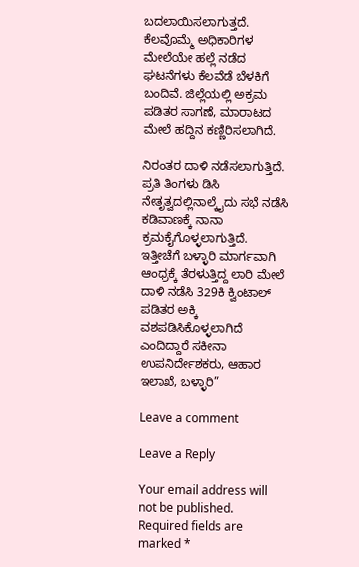ಬದಲಾಯಿಸಲಾಗುತ್ತದೆ. ಕೆಲವೊಮ್ಮೆ ಅಧಿಕಾರಿಗಳ ಮೇಲೆಯೇ ಹಲ್ಲೆ ನಡೆದ ಘಟನೆಗಳು ಕೆಲವೆಡೆ ಬೆಳಕಿಗೆ ಬಂದಿವೆ. ಜಿಲ್ಲೆಯಲ್ಲಿ ಅಕ್ರಮ ಪಡಿತರ ಸಾಗಣೆ, ಮಾರಾಟದ ಮೇಲೆ ಹದ್ದಿನ ಕಣ್ಣಿರಿಸಲಾಗಿದೆ.

ನಿರಂತರ ದಾಳಿ ನಡೆಸಲಾಗುತ್ತಿದೆ. ಪ್ರತಿ ತಿಂಗಳು ಡಿಸಿ ನೇತೃತ್ವದಲ್ಲಿನಾಲ್ಕೈದು ಸಭೆ ನಡೆಸಿ ಕಡಿವಾಣಕ್ಕೆ ನಾನಾ ಕ್ರಮಕೈಗೊಳ್ಳಲಾಗುತ್ತಿದೆ. ಇತ್ತೀಚೆಗೆ ಬಳ್ಳಾರಿ ಮಾರ್ಗವಾಗಿ ಆಂಧ್ರಕ್ಕೆ ತೆರಳುತ್ತಿದ್ದ ಲಾರಿ ಮೇಲೆ ದಾಳಿ ನಡೆಸಿ 329ಕಿ ಕ್ವಿಂಟಾಲ್ ಪಡಿತರ ಅಕ್ಕಿ ವಶಪಡಿಸಿಕೊಳ್ಳಲಾಗಿದೆ ಎಂದಿದ್ದಾರೆ ಸಕೀನಾ ಉಪನಿರ್ದೇಶಕರು, ಆಹಾರ ಇಲಾಖೆ, ಬಳ್ಳಾರಿ”

Leave a comment

Leave a Reply

Your email address will not be published. Required fields are marked *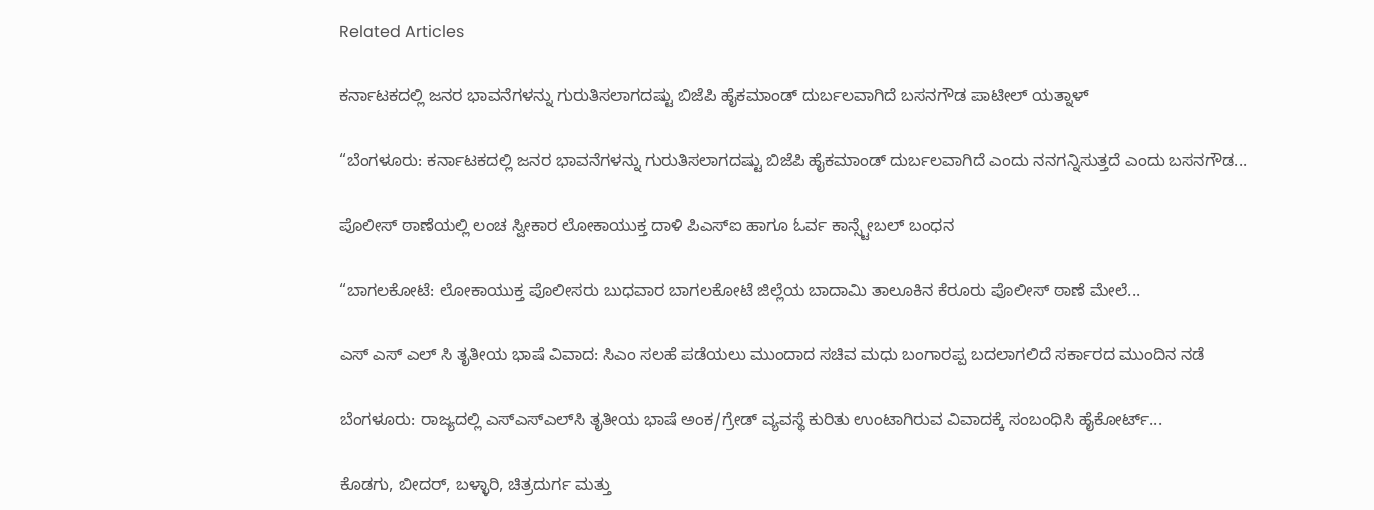Related Articles

ಕರ್ನಾಟಕದಲ್ಲಿ ಜನರ ಭಾವನೆಗಳನ್ನು ಗುರುತಿಸಲಾಗದಷ್ಟು ಬಿಜೆಪಿ ಹೈಕಮಾಂಡ್ ದುರ್ಬಲವಾಗಿದೆ ಬಸನಗೌಡ ಪಾಟೀಲ್ ಯತ್ನಾಳ್

“ಬೆಂಗಳೂರು: ಕರ್ನಾಟಕದಲ್ಲಿ ಜನರ ಭಾವನೆಗಳನ್ನು ಗುರುತಿಸಲಾಗದಷ್ಟು ಬಿಜೆಪಿ ಹೈಕಮಾಂಡ್ ದುರ್ಬಲವಾಗಿದೆ ಎಂದು ನನಗನ್ನಿಸುತ್ತದೆ ಎಂದು ಬಸನಗೌಡ...

ಪೊಲೀಸ್ ಠಾಣೆಯಲ್ಲಿ ಲಂಚ ಸ್ವೀಕಾರ ಲೋಕಾಯುಕ್ತ ದಾಳಿ ಪಿಎಸ್ಐ ಹಾಗೂ ಓರ್ವ ಕಾನ್ಸ್ಟೇಬಲ್ ಬಂಧನ

“ಬಾಗಲಕೋಟೆ: ಲೋಕಾಯುಕ್ತ ಪೊಲೀಸರು ಬುಧವಾರ ಬಾಗಲಕೋಟೆ ಜಿಲ್ಲೆಯ ಬಾದಾಮಿ ತಾಲೂಕಿನ ಕೆರೂರು ಪೊಲೀಸ್ ಠಾಣೆ ಮೇಲೆ...

ಎಸ್ ಎಸ್ ಎಲ್ ಸಿ ತೃತೀಯ ಭಾಷೆ ವಿವಾದ: ಸಿಎಂ ಸಲಹೆ ಪಡೆಯಲು ಮುಂದಾದ ಸಚಿವ ಮಧು ಬಂಗಾರಪ್ಪ ಬದಲಾಗಲಿದೆ ಸರ್ಕಾರದ ಮುಂದಿನ ನಡೆ

ಬೆಂಗಳೂರು: ರಾಜ್ಯದಲ್ಲಿ ಎಸ್‌ಎಸ್‌ಎಲ್‌ಸಿ ತೃತೀಯ ಭಾಷೆ ಅಂಕ/ಗ್ರೇಡ್ ವ್ಯವಸ್ಥೆ ಕುರಿತು ಉಂಟಾಗಿರುವ ವಿವಾದಕ್ಕೆ ಸಂಬಂಧಿಸಿ ಹೈಕೋರ್ಟ್...

ಕೊಡಗು, ಬೀದರ್, ಬಳ್ಳಾರಿ, ಚಿತ್ರದುರ್ಗ ಮತ್ತು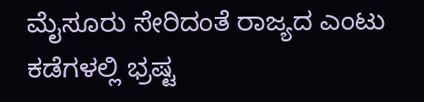ಮೈಸೂರು ಸೇರಿದಂತೆ ರಾಜ್ಯದ ಎಂಟು ಕಡೆಗಳಲ್ಲಿ ಭ್ರಷ್ಟ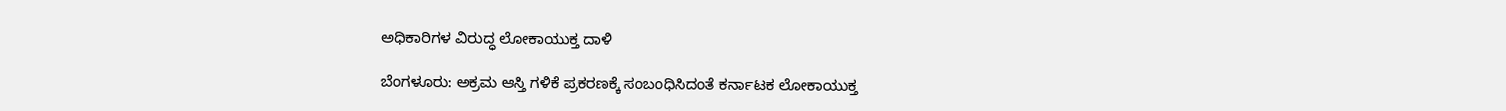ಅಧಿಕಾರಿಗಳ ವಿರುದ್ಧ ಲೋಕಾಯುಕ್ತ ದಾಳಿ

ಬೆಂಗಳೂರು: ಅಕ್ರಮ ಆಸ್ತಿ ಗಳಿಕೆ ಪ್ರಕರಣಕ್ಕೆ ಸಂಬಂಧಿಸಿದಂತೆ ಕರ್ನಾಟಕ ಲೋಕಾಯುಕ್ತ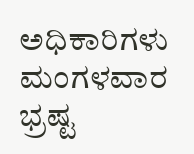ಅಧಿಕಾರಿಗಳು ಮಂಗಳವಾರ ಭ್ರಷ್ಟ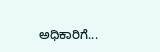ಅಧಿಕಾರಿಗೆ...